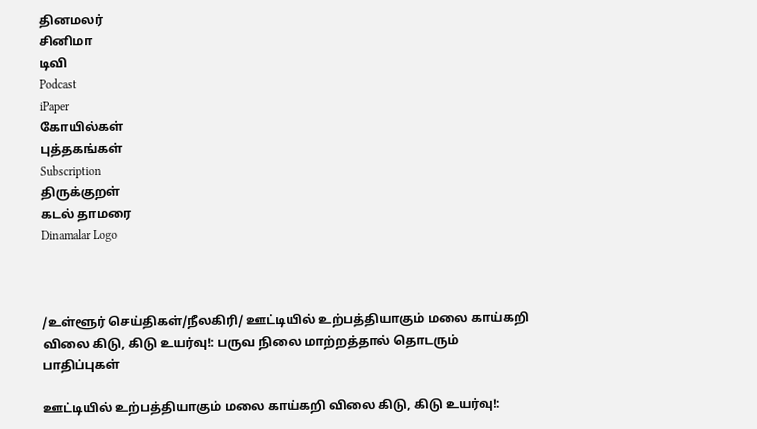தினமலர்
சினிமா
டிவி
Podcast
iPaper
கோயில்கள்
புத்தகங்கள்
Subscription
திருக்குறள்
கடல் தாமரை
Dinamalar Logo



/உள்ளூர் செய்திகள்/நீலகிரி/ ஊட்டியில் உற்பத்தியாகும் மலை காய்கறி விலை கிடு, கிடு உயர்வு!: பருவ நிலை மாற்றத்தால் தொடரும் பாதிப்புகள்

ஊட்டியில் உற்பத்தியாகும் மலை காய்கறி விலை கிடு, கிடு உயர்வு!: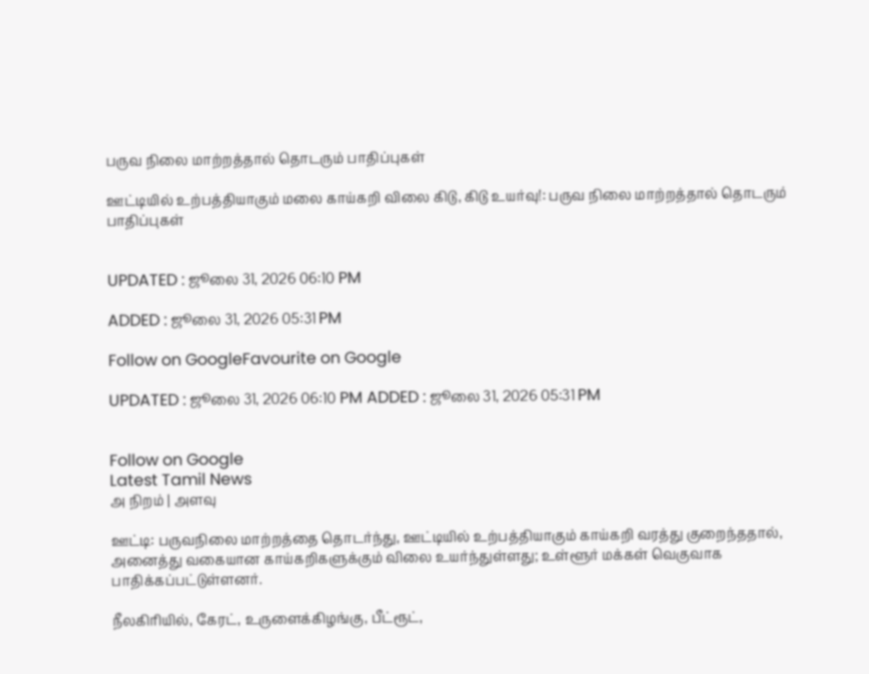பருவ நிலை மாற்றத்தால் தொடரும் பாதிப்புகள்

ஊட்டியில் உற்பத்தியாகும் மலை காய்கறி விலை கிடு, கிடு உயர்வு!: பருவ நிலை மாற்றத்தால் தொடரும் பாதிப்புகள்


UPDATED : ஜூலை 31, 2026 06:10 PM

ADDED : ஜூலை 31, 2026 05:31 PM

Follow on GoogleFavourite on Google

UPDATED : ஜூலை 31, 2026 06:10 PM ADDED : ஜூலை 31, 2026 05:31 PM


Follow on Google
Latest Tamil News
அ நிறம் | அளவு

ஊட்டி: பருவநிலை மாற்றத்தை தொடர்ந்து, ஊட்டியில் உற்பத்தியாகும் காய்கறி வரத்து குறைந்ததால், அனைத்து வகையான காய்கறிகளுக்கும் விலை உயர்ந்துள்ளது; உள்ளூர் மக்கள் வெகுவாக பாதிக்கப்பட்டுள்ளனர்.

நீலகிரியில், கேரட், உருளைக்கிழங்கு, பீட்ரூட்,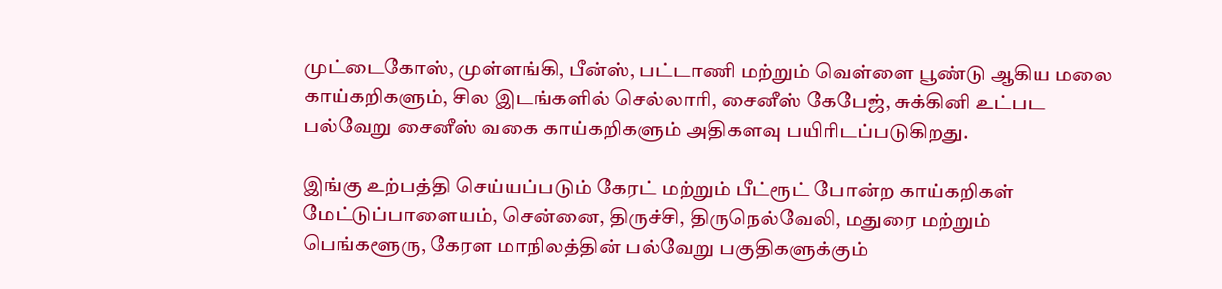முட்டைகோஸ், முள்ளங்கி, பீன்ஸ், பட்டாணி மற்றும் வெள்ளை பூண்டு ஆகிய மலை காய்கறிகளும், சில இடங்களில் செல்லாரி, சைனீஸ் கேபேஜ், சுக்கினி உட்பட பல்வேறு சைனீஸ் வகை காய்கறிகளும் அதிகளவு பயிரிடப்படுகிறது.

இங்கு உற்பத்தி செய்யப்படும் கேரட் மற்றும் பீட்ரூட் போன்ற காய்கறிகள் மேட்டுப்பாளையம், சென்னை, திருச்சி, திருநெல்வேலி, மதுரை மற்றும் பெங்களூரு, கேரள மாநிலத்தின் பல்வேறு பகுதிகளுக்கும்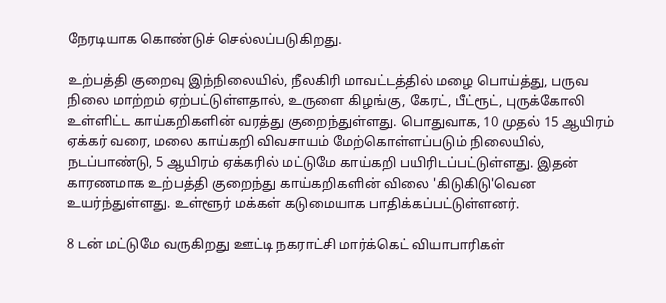நேரடியாக கொண்டுச் செல்லப்படுகிறது.

உற்பத்தி குறைவு இந்நிலையில், நீலகிரி மாவட்டத்தில் மழை பொய்த்து, பருவ நிலை மாற்றம் ஏற்பட்டுள்ளதால், உருளை கிழங்கு, கேரட், பீட்ரூட், புருக்கோலி உள்ளிட்ட காய்கறிகளின் வரத்து குறைந்துள்ளது. பொதுவாக, 10 முதல் 15 ஆயிரம் ஏக்கர் வரை, மலை காய்கறி விவசாயம் மேற்கொள்ளப்படும் நிலையில், நடப்பாண்டு, 5 ஆயிரம் ஏக்கரில் மட்டுமே காய்கறி பயிரிடப்பட்டுள்ளது. இதன் காரணமாக உற்பத்தி குறைந்து காய்கறிகளின் விலை 'கிடுகிடு'வென உயர்ந்துள்ளது. உள்ளூர் மக்கள் கடுமையாக பாதிக்கப்பட்டுள்ளனர்.

8 டன் மட்டுமே வருகிறது ஊட்டி நகராட்சி மார்க்கெட் வியாபாரிகள்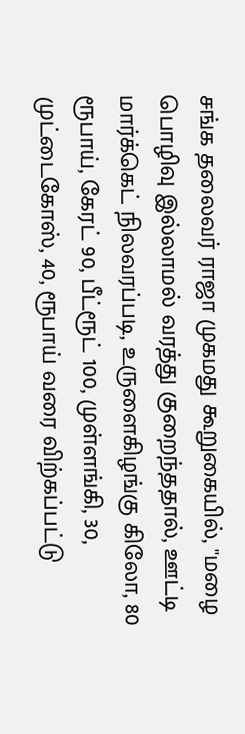சங்க தலைவர் ராஜா முகமது கூறுகையில், ''மழை பொழிவு இல்லாமல் வரத்து குறைந்ததால், ஊட்டி மார்க்கெட் நிலவரப்படி, உருளைகிழங்கு கிலோ, 80 ரூபாய், கேரட் 90, பீட்ரூட் 100, முள்ளங்கி, 30, முட்டைகோஸ், 40, ரூபாய் வரை விற்கப்பட்டு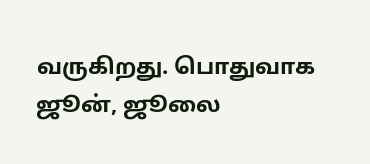வருகிறது. பொதுவாக ஜூன், ஜூலை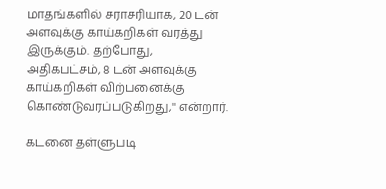மாதங்களில் சராசரியாக, 20 டன் அளவுக்கு காய்கறிகள் வரத்து இருக்கும். தற்போது, அதிகபட்சம், 8 டன் அளவுக்கு காய்கறிகள் விற்பனைக்கு கொண்டுவரப்படுகிறது,'' என்றார்.

கடனை தள்ளுபடி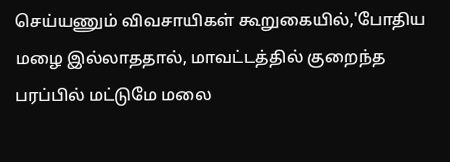செய்யணும் விவசாயிகள் கூறுகையில்,'போதிய மழை இல்லாததால், மாவட்டத்தில் குறைந்த பரப்பில் மட்டுமே மலை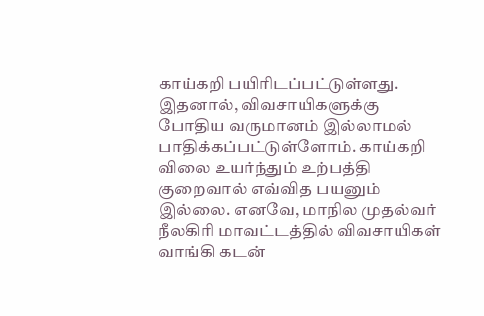காய்கறி பயிரிடப்பட்டுள்ளது. இதனால், விவசாயிகளுக்கு போதிய வருமானம் இல்லாமல் பாதிக்கப்பட்டுள்ளோம். காய்கறி விலை உயர்ந்தும் உற்பத்தி குறைவால் எவ்வித பயனும் இல்லை. எனவே, மாநில முதல்வர் நீலகிரி மாவட்டத்தில் விவசாயிகள் வாங்கி கடன்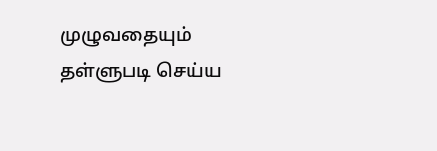முழுவதையும் தள்ளுபடி செய்ய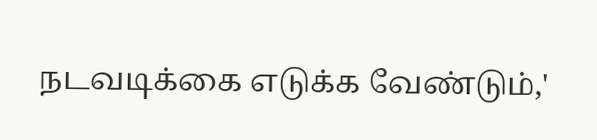நடவடிக்கை எடுக்க வேண்டும்,'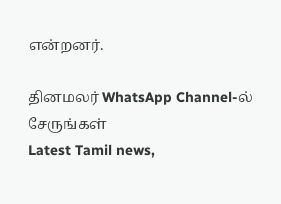என்றனர்.

தினமலர் WhatsApp Channel-ல் சேருங்கள்
Latest Tamil news,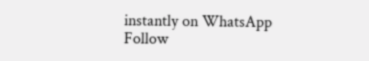instantly on WhatsApp
Follow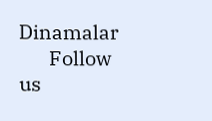Dinamalar
      Follow us